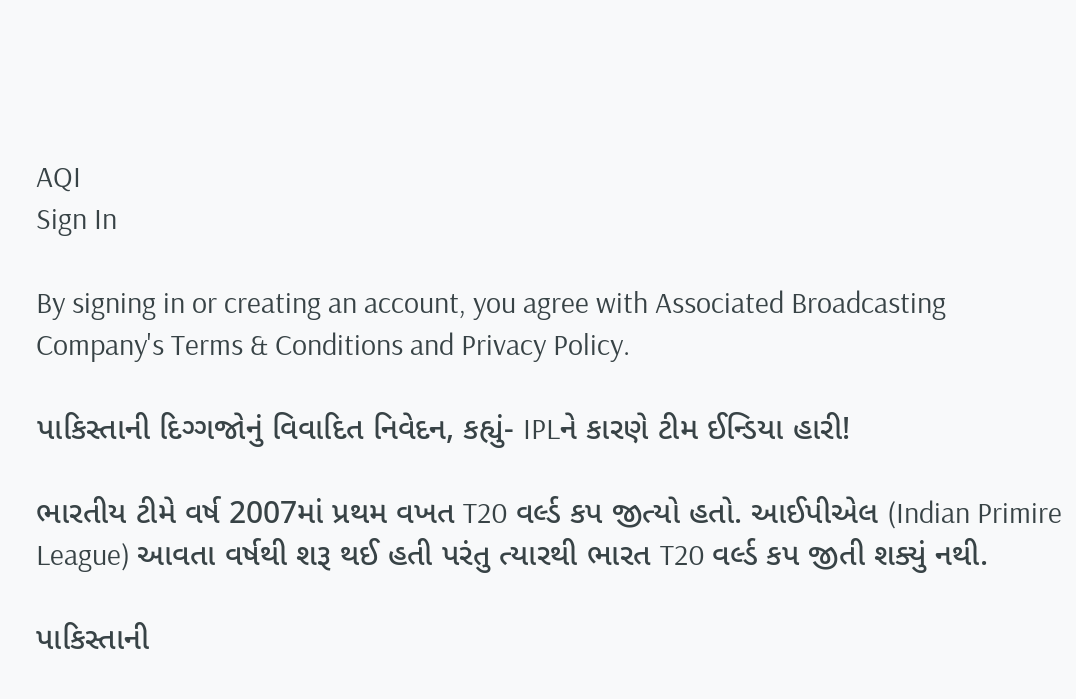AQI
Sign In

By signing in or creating an account, you agree with Associated Broadcasting Company's Terms & Conditions and Privacy Policy.

પાકિસ્તાની દિગ્ગજોનું વિવાદિત નિવેદન, કહ્યું- IPLને કારણે ટીમ ઈન્ડિયા હારી!

ભારતીય ટીમે વર્ષ 2007માં પ્રથમ વખત T20 વર્લ્ડ કપ જીત્યો હતો. આઈપીએલ (Indian Primire League) આવતા વર્ષથી શરૂ થઈ હતી પરંતુ ત્યારથી ભારત T20 વર્લ્ડ કપ જીતી શક્યું નથી.

પાકિસ્તાની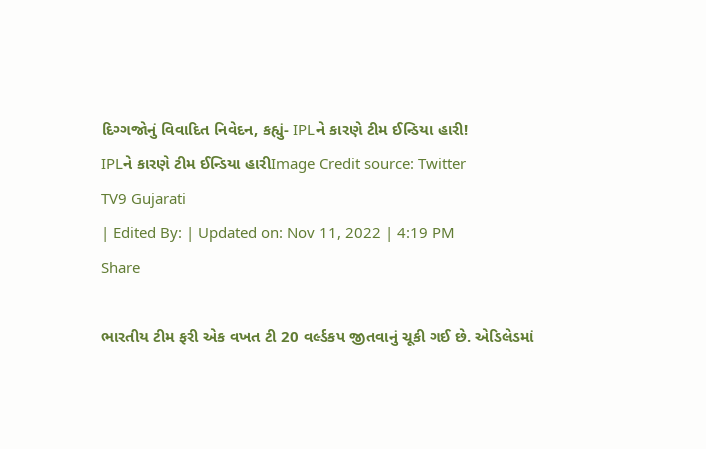દિગ્ગજોનું વિવાદિત નિવેદન, કહ્યું- IPLને કારણે ટીમ ઈન્ડિયા હારી!
IPLને કારણે ટીમ ઈન્ડિયા હારીImage Credit source: Twitter
TV9 Gujarati
| Edited By: | Updated on: Nov 11, 2022 | 4:19 PM
Share

ભારતીય ટીમ ફરી એક વખત ટી 20 વર્લ્ડકપ જીતવાનું ચૂકી ગઈ છે. એડિલેડમાં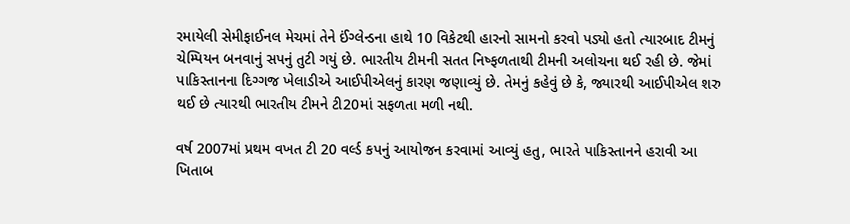રમાયેલી સેમીફાઈનલ મેચમાં તેને ઈંગ્લેન્ડના હાથે 10 વિકેટથી હારનો સામનો કરવો પડ્યો હતો ત્યારબાદ ટીમનું ચેમ્પિયન બનવાનું સપનું તુટી ગયું છે. ભારતીય ટીમની સતત નિષ્ફળતાથી ટીમની અલોચના થઈ રહી છે. જેમાં પાકિસ્તાનના દિગ્ગજ ખેલાડીએ આઈપીએલનું કારણ જણાવ્યું છે. તેમનું કહેવું છે કે, જ્યારથી આઈપીએલ શરુ થઈ છે ત્યારથી ભારતીય ટીમને ટી20માં સફળતા મળી નથી.

વર્ષ 2007માં પ્રથમ વખત ટી 20 વર્લ્ડ કપનું આયોજન કરવામાં આવ્યું હતુ, ભારતે પાકિસ્તાનને હરાવી આ ખિતાબ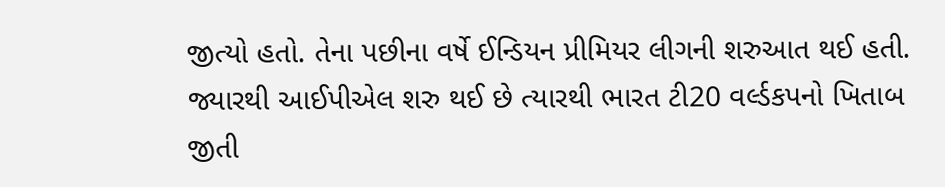જીત્યો હતો. તેના પછીના વર્ષે ઈન્ડિયન પ્રીમિયર લીગની શરુઆત થઈ હતી. જ્યારથી આઈપીએલ શરુ થઈ છે ત્યારથી ભારત ટી20 વર્લ્ડકપનો ખિતાબ જીતી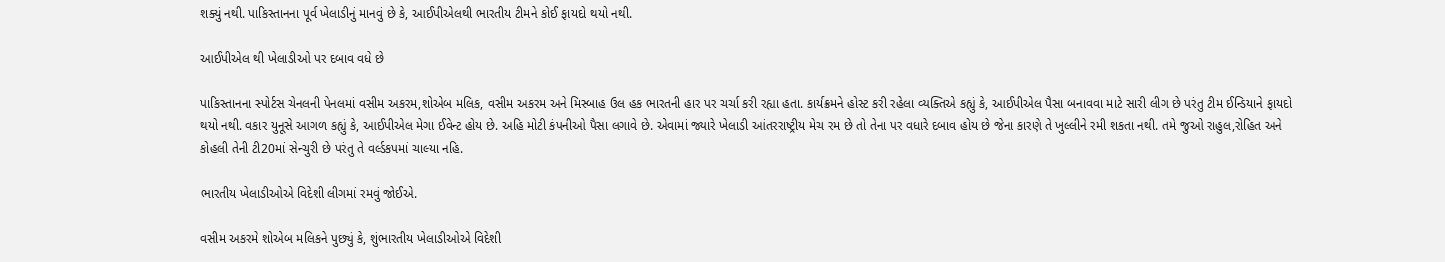શક્યું નથી. પાકિસ્તાનના પૂર્વ ખેલાડીનું માનવું છે કે, આઈપીએલથી ભારતીય ટીમને કોઈ ફાયદો થયો નથી.

આઈપીએલ થી ખેલાડીઓ પર દબાવ વધે છે

પાકિસ્તાનના સ્પોર્ટસ ચેનલની પેનલમાં વસીમ અકરમ,શોએબ મલિક, વસીમ અકરમ અને મિસ્બાહ ઉલ હક ભારતની હાર પર ચર્ચા કરી રહ્યા હતા. કાર્યક્રમને હોસ્ટ કરી રહેલા વ્યક્તિએ કહ્યું કે, આઈપીએલ પૈસા બનાવવા માટે સારી લીગ છે પરંતુ ટીમ ઈન્ડિયાને ફાયદો થયો નથી. વકાર યુનૂસે આગળ કહ્યું કે, આઈપીએલ મેગા ઈવેન્ટ હોય છે. અહિ મોટી કંપનીઓ પૈસા લગાવે છે. એવામાં જ્યારે ખેલાડી આંતરરાષ્ટ્રીય મેચ રમ છે તો તેના પર વધારે દબાવ હોય છે જેના કારણે તે ખુલ્લીને રમી શકતા નથી. તમે જુઓ રાહુલ,રોહિત અને કોહલી તેની ટી20માં સેન્ચુરી છે પરંતુ તે વર્લ્ડકપમાં ચાલ્યા નહિ.

ભારતીય ખેલાડીઓએ વિદેશી લીગમાં રમવું જોઈએ.

વસીમ અકરમે શોએબ મલિકને પુછ્યું કે, શુંભારતીય ખેલાડીઓએ વિદેશી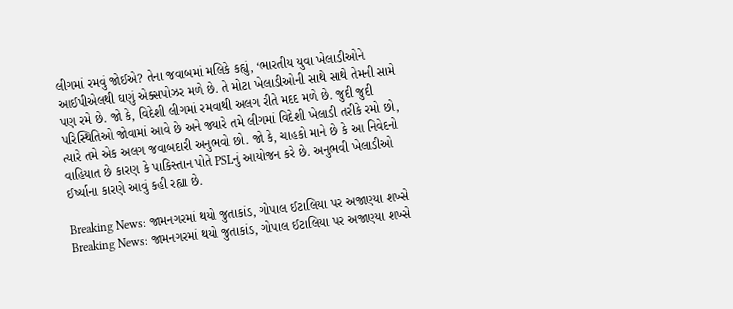લીગમાં રમવું જોઈએ? તેના જવાબમાં મલિકે કહ્યું, ‘ભારતીય યુવા ખેલાડીઓને આઈપીએલથી ઘણું એક્સપોઝર મળે છે. તે મોટા ખેલાડીઓની સાથે સાથે તેમની સામે પણ રમે છે. જો કે, વિદેશી લીગમાં રમવાથી અલગ રીતે મદદ મળે છે. જુદી જુદી પરિસ્થિતિઓ જોવામાં આવે છે અને જ્યારે તમે લીગમાં વિદેશી ખેલાડી તરીકે રમો છો, ત્યારે તમે એક અલગ જવાબદારી અનુભવો છો. જો કે, ચાહકો માને છે કે આ નિવેદનો વાહિયાત છે કારણ કે પાકિસ્તાન પોતે PSLનું આયોજન કરે છે. અનુભવી ખેલાડીઓ ઈર્ષ્યાના કારણે આવું કહી રહ્યા છે.

Breaking News: જામનગરમાં થયો જુતાકાંડ, ગોપાલ ઈટાલિયા પર અજાણ્યા શખ્સે
Breaking News: જામનગરમાં થયો જુતાકાંડ, ગોપાલ ઈટાલિયા પર અજાણ્યા શખ્સે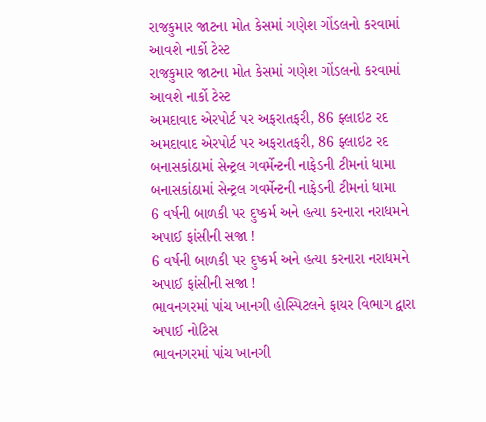રાજકુમાર જાટના મોત કેસમાં ગણેશ ગોંડલનો કરવામાં આવશે નાર્કો ટેસ્ટ
રાજકુમાર જાટના મોત કેસમાં ગણેશ ગોંડલનો કરવામાં આવશે નાર્કો ટેસ્ટ
અમદાવાદ એરપોર્ટ પર અફરાતફરી, 86 ફ્લાઇટ રદ
અમદાવાદ એરપોર્ટ પર અફરાતફરી, 86 ફ્લાઇટ રદ
બનાસકાંઠામાં સેન્ટ્રલ ગવર્મેન્ટની નાફેડની ટીમનાં ધામા
બનાસકાંઠામાં સેન્ટ્રલ ગવર્મેન્ટની નાફેડની ટીમનાં ધામા
6 વર્ષની બાળકી પર દુષ્કર્મ અને હત્યા કરનારા નરાધમને અપાઈ ફાંસીની સજા !
6 વર્ષની બાળકી પર દુષ્કર્મ અને હત્યા કરનારા નરાધમને અપાઈ ફાંસીની સજા !
ભાવનગરમાં પાંચ ખાનગી હોસ્પિટલને ફાયર વિભાગ દ્વારા અપાઈ નોટિસ
ભાવનગરમાં પાંચ ખાનગી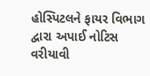હોસ્પિટલને ફાયર વિભાગ દ્વારા અપાઈ નોટિસ
વરીયાવી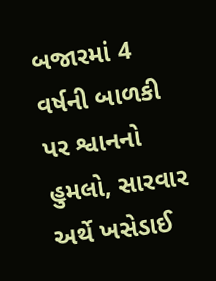બજારમાં 4 વર્ષની બાળકી પર શ્વાનનો હુમલો, સારવાર અર્થે ખસેડાઈ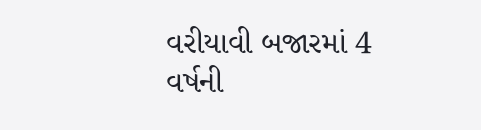વરીયાવી બજારમાં 4 વર્ષની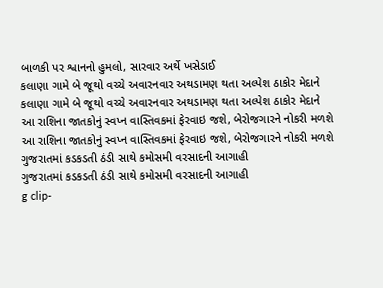બાળકી પર શ્વાનનો હુમલો, સારવાર અર્થે ખસેડાઈ
કલાણા ગામે બે જૂથો વચ્ચે અવારનવાર અથડામણ થતા અલ્પેશ ઠાકોર મેદાને
કલાણા ગામે બે જૂથો વચ્ચે અવારનવાર અથડામણ થતા અલ્પેશ ઠાકોર મેદાને
આ રાશિના જાતકોનું સ્વપ્ન વાસ્તિવકમાં ફેરવાઇ જશે, બેરોજગારને નોકરી મળશે
આ રાશિના જાતકોનું સ્વપ્ન વાસ્તિવકમાં ફેરવાઇ જશે, બેરોજગારને નોકરી મળશે
ગુજરાતમાં કડકડતી ઠંડી સાથે કમોસમી વરસાદની આગાહી
ગુજરાતમાં કડકડતી ઠંડી સાથે કમોસમી વરસાદની આગાહી
g clip-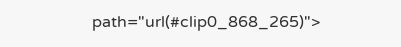path="url(#clip0_868_265)">